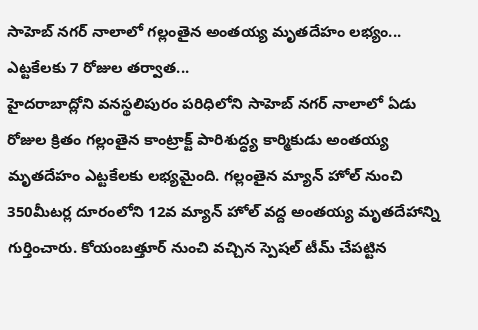సాహెబ్ నగర్ నాలాలో గల్లంతైన అంతయ్య మృతదేహం లభ్యం... ఎట్టకేలకు 7 రోజుల తర్వాత...
హైదరాబాద్లోని వనస్థలిపురం పరిధిలోని సాహెబ్ నగర్ నాలాలో ఏడు రోజుల క్రితం గల్లంతైన కాంట్రాక్ట్ పారిశుద్ధ్య కార్మికుడు అంతయ్య మృతదేహం ఎట్టకేలకు లభ్యమైంది. గల్లంతైన మ్యాన్ హోల్ నుంచి 350మీటర్ల దూరంలోని 12వ మ్యాన్ హోల్ వద్ద అంతయ్య మృతదేహాన్ని గుర్తించారు. కోయంబత్తూర్ నుంచి వచ్చిన స్పెషల్ టీమ్ చేపట్టిన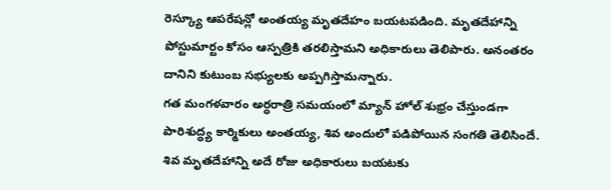రెస్క్యూ ఆపరేషన్లో అంతయ్య మృతదేహం బయటపడింది. మృతదేహాన్ని పోస్టుమార్టం కోసం ఆస్పత్రికి తరలిస్తామని అధికారులు తెలిపారు. అనంతరం దానిని కుటుంబ సభ్యులకు అప్పగిస్తామన్నారు.
గత మంగళవారం అర్ధరాత్రి సమయంలో మ్యాన్ హోల్ శుభ్రం చేస్తుండగా పారిశుద్ధ్య కార్మికులు అంతయ్య, శివ అందులో పడిపోయిన సంగతి తెలిసిందే. శివ మృతదేహాన్ని అదే రోజు అధికారులు బయటకు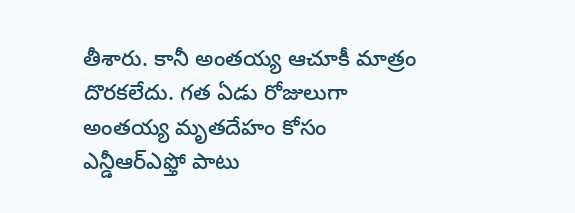తీశారు. కానీ అంతయ్య ఆచూకీ మాత్రం దొరకలేదు. గత ఏడు రోజులుగా అంతయ్య మృతదేహం కోసం ఎన్డీఆర్ఎఫ్తో పాటు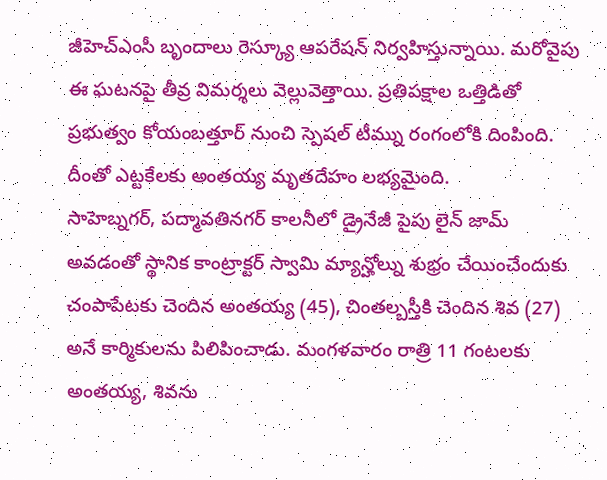జీహెచ్ఎంసీ బృందాలు రెస్క్యూ ఆపరేషన్ నిర్వహిస్తున్నాయి. మరోవైపు ఈ ఘటనపై తీవ్ర విమర్శలు వెల్లువెత్తాయి. ప్రతిపక్షాల ఒత్తిడితో ప్రభుత్వం కోయంబత్తూర్ నుంచి స్పెషల్ టీమ్ను రంగంలోకి దింపింది. దీంతో ఎట్టకేలకు అంతయ్య మృతదేహం లభ్యమైంది.
సాహెబ్నగర్, పద్మావతినగర్ కాలనీలో డ్రైనేజీ పైపు లైన్ జామ్ అవడంతో స్థానిక కాంట్రాక్టర్ స్వామి మ్యాన్హోల్ను శుభ్రం చేయించేందుకు చంపాపేటకు చెందిన అంతయ్య (45), చింతల్బస్తీకి చెందిన శివ (27) అనే కార్మికులను పిలిపించాడు. మంగళవారం రాత్రి 11 గంటలకు అంతయ్య, శివను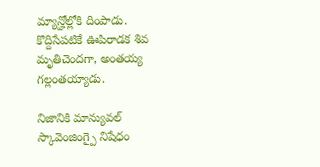మ్యాన్హోల్లోకి దింపాడు. కొద్దిసేపటికే ఊపిరాడక శివ మృతిచెందగా, అంతయ్య గల్లంతయ్యాడు.

నిజానికి మాన్యువల్ స్కావెంజింగ్పై నిషేధం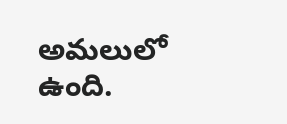అమలులో ఉంది.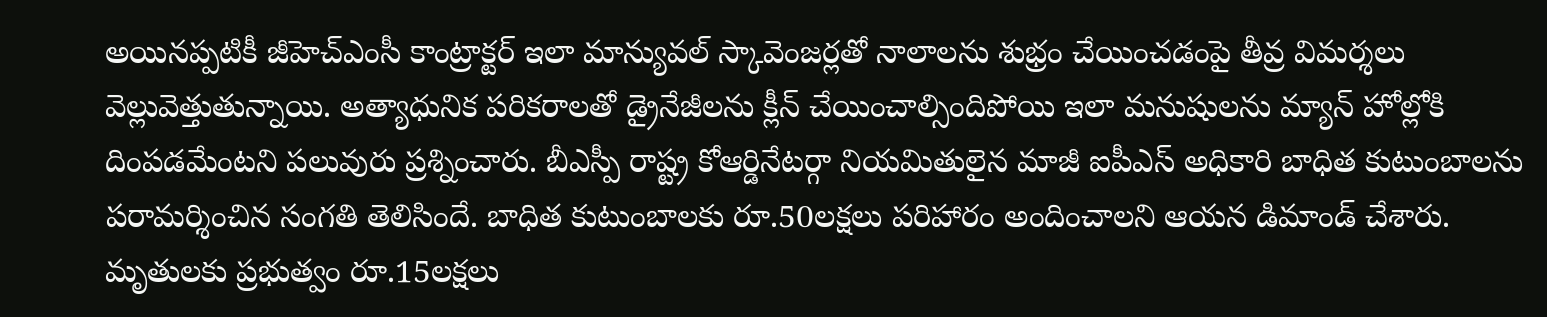అయినప్పటికీ జీహెచ్ఎంసీ కాంట్రాక్టర్ ఇలా మాన్యువల్ స్కావెంజర్లతో నాలాలను శుభ్రం చేయించడంపై తీవ్ర విమర్శలు వెల్లువెత్తుతున్నాయి. అత్యాధునిక పరికరాలతో డ్రైనేజీలను క్లీన్ చేయించాల్సిందిపోయి ఇలా మనుషులను మ్యాన్ హోల్లోకి దింపడమేంటని పలువురు ప్రశ్నించారు. బీఎస్పీ రాష్ట్ర కోఆర్డినేటర్గా నియమితులైన మాజీ ఐపీఎస్ అధికారి బాధిత కుటుంబాలను పరామర్శించిన సంగతి తెలిసిందే. బాధిత కుటుంబాలకు రూ.50లక్షలు పరిహారం అందించాలని ఆయన డిమాండ్ చేశారు.
మృతులకు ప్రభుత్వం రూ.15లక్షలు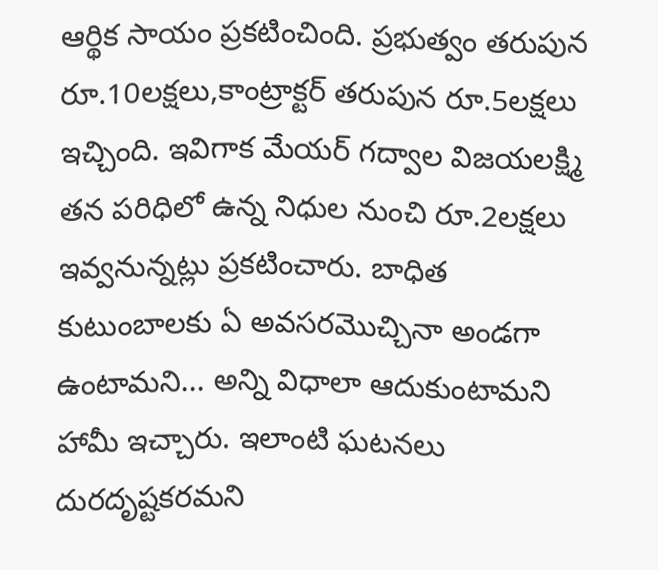ఆర్థిక సాయం ప్రకటించింది. ప్రభుత్వం తరుపున రూ.10లక్షలు,కాంట్రాక్టర్ తరుపున రూ.5లక్షలు ఇచ్చింది. ఇవిగాక మేయర్ గద్వాల విజయలక్ష్మి తన పరిధిలో ఉన్న నిధుల నుంచి రూ.2లక్షలు ఇవ్వనున్నట్లు ప్రకటించారు. బాధిత కుటుంబాలకు ఏ అవసరమొచ్చినా అండగా ఉంటామని... అన్ని విధాలా ఆదుకుంటామని హామీ ఇచ్చారు. ఇలాంటి ఘటనలు దురదృష్టకరమని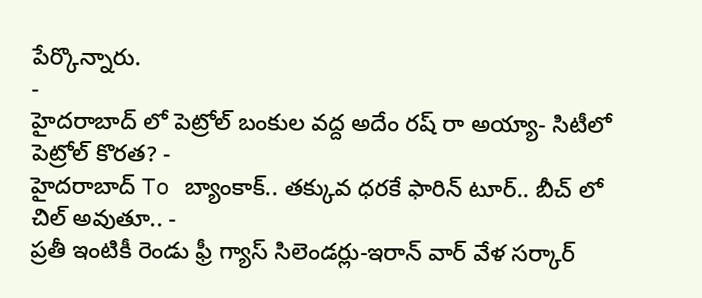పేర్కొన్నారు.
-
హైదరాబాద్ లో పెట్రోల్ బంకుల వద్ద అదేం రష్ రా అయ్యా- సిటీలో పెట్రోల్ కొరత? -
హైదరాబాద్ To బ్యాంకాక్.. తక్కువ ధరకే ఫారిన్ టూర్.. బీచ్ లో చిల్ అవుతూ.. -
ప్రతీ ఇంటికీ రెండు ఫ్రీ గ్యాస్ సిలెండర్లు-ఇరాన్ వార్ వేళ సర్కార్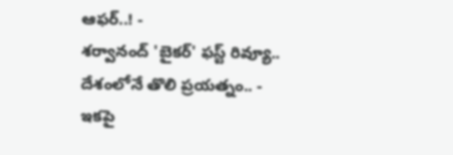ఆఫర్..! -
శర్వానంద్ 'బైకర్' ఫస్ట్ రివ్యూ.. దేశంలోనే తొలి ప్రయత్నం.. -
ఇకపై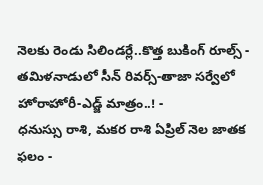నెలకు రెండు సిలిండర్లే..కొత్త బుకింగ్ రూల్స్ -
తమిళనాడులో సీన్ రివర్స్-తాజా సర్వేలో హోరాహోరీ-ఎడ్జ్ మాత్రం..! -
ధనుస్సు రాశి, మకర రాశి ఏప్రిల్ నెల జాతక ఫలం -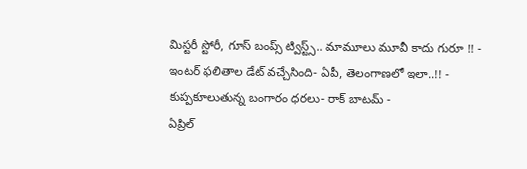మిస్టరీ స్టోరీ, గూస్ బంప్స్ ట్విస్ట్స్.. మామూలు మూవీ కాదు గురూ !! -
ఇంటర్ ఫలితాల డేట్ వచ్చేసింది- ఏపీ, తెలంగాణలో ఇలా..!! -
కుప్పకూలుతున్న బంగారం ధరలు- రాక్ బాటమ్ -
ఏప్రిల్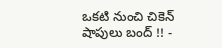ఒకటి నుంచి చికెన్ షాపులు బంద్ !! -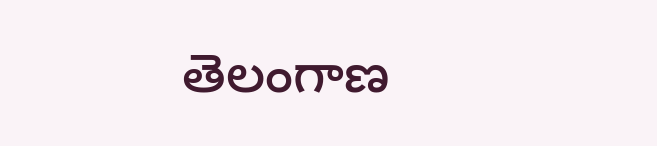తెలంగాణ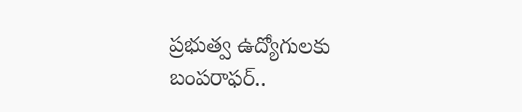ప్రభుత్వ ఉద్యోగులకు బంపరాఫర్..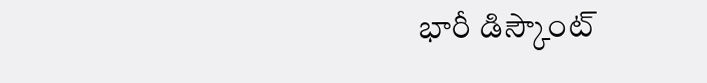భారీ డిస్కౌంట్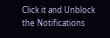Click it and Unblock the Notifications